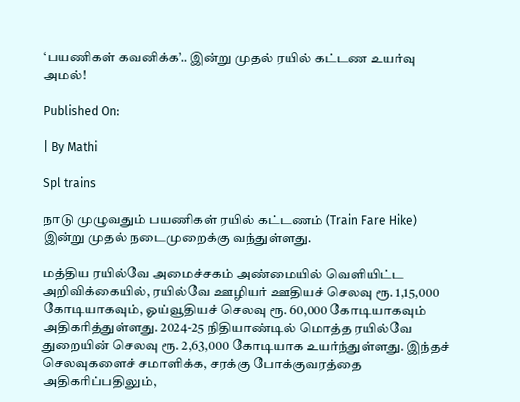‘பயணிகள் கவனிக்க’.. இன்று முதல் ரயில் கட்டண உயர்வு அமல்!

Published On:

| By Mathi

Spl trains

நாடு முழுவதும் பயணிகள் ரயில் கட்டணம் (Train Fare Hike) இன்று முதல் நடைமுறைக்கு வந்துள்ளது.

மத்திய ரயில்வே அமைச்சகம் அண்மையில் வெளியிட்ட அறிவிக்கையில், ரயில்வே ஊழியர் ஊதியச் செலவு ரூ. 1,15,000 கோடியாகவும், ஓய்வூதியச் செலவு ரூ. 60,000 கோடியாகவும் அதிகரித்துள்ளது. 2024-25 நிதியாண்டில் மொத்த ரயில்வே துறையின் செலவு ரூ. 2,63,000 கோடியாக உயர்ந்துள்ளது. இந்தச் செலவுகளைச் சமாளிக்க, சரக்கு போக்குவரத்தை அதிகரிப்பதிலும்,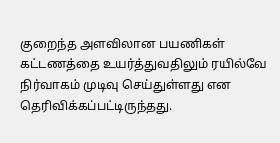குறைந்த அளவிலான பயணிகள் கட்டணத்தை உயர்த்துவதிலும் ரயில்வே நிர்வாகம் முடிவு செய்துள்ளது என தெரிவிக்கப்பட்டிருந்தது.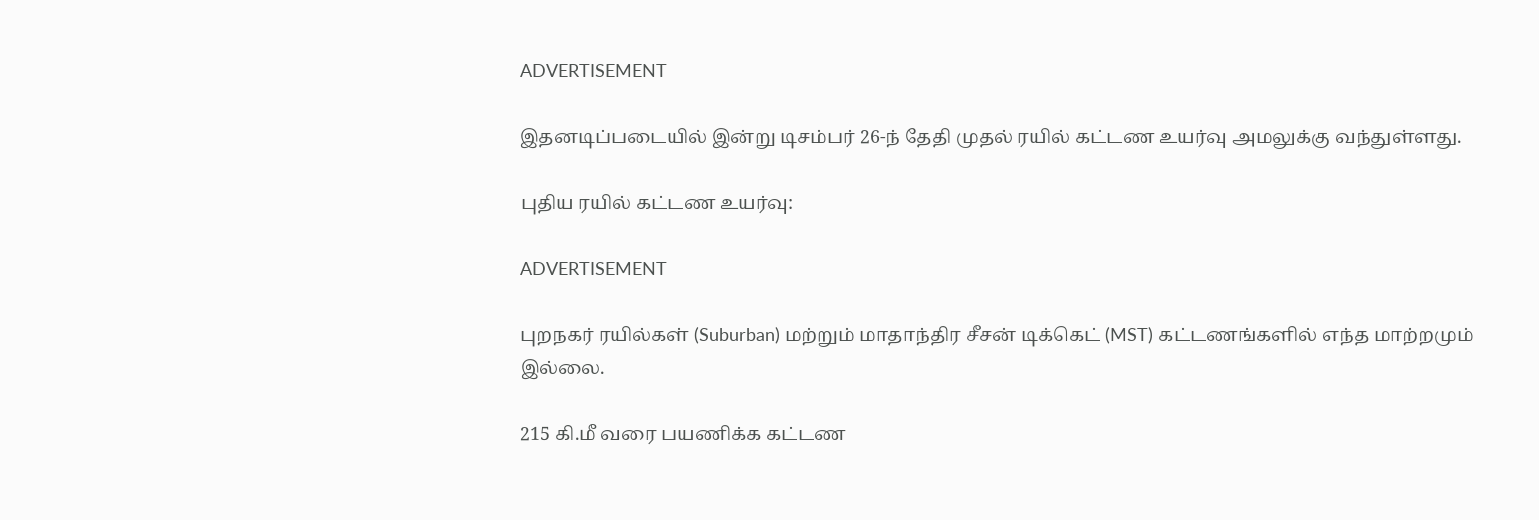ADVERTISEMENT

இதனடிப்படையில் இன்று டிசம்பர் 26-ந் தேதி முதல் ரயில் கட்டண உயர்வு அமலுக்கு வந்துள்ளது.

புதிய ரயில் கட்டண உயர்வு:

ADVERTISEMENT

புறநகர் ரயில்கள் (Suburban) மற்றும் மாதாந்திர சீசன் டிக்கெட் (MST) கட்டணங்களில் எந்த மாற்றமும் இல்லை.

215 கி.மீ வரை பயணிக்க கட்டண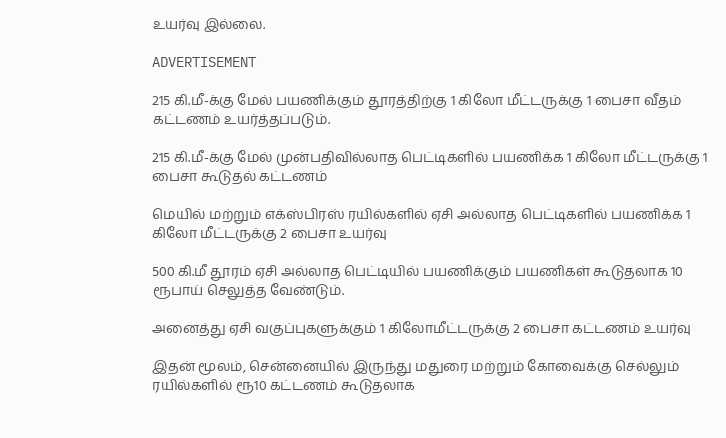உயர்வு இல்லை.

ADVERTISEMENT

215 கி.மீ-க்கு மேல் பயணிக்கும் தூரத்திற்கு 1 கிலோ மீட்டருக்கு 1 பைசா வீதம் கட்டணம் உயர்த்தப்படும்.

215 கி.மீ-க்கு மேல் முன்பதிவில்லாத பெட்டிகளில் பயணிக்க 1 கிலோ மீட்டருக்கு 1 பைசா கூடுதல் கட்டணம்

மெயில் மற்றும் எக்ஸ்பிரஸ் ரயில்களில் ஏசி அல்லாத பெட்டிகளில் பயணிக்க 1 கிலோ மீட்டருக்கு 2 பைசா உயர்வு

500 கி.மீ தூரம் ஏசி அல்லாத பெட்டியில் பயணிக்கும் பயணிகள் கூடுதலாக 10 ரூபாய் செலுத்த வேண்டும்.

அனைத்து ஏசி வகுப்புகளுக்கும் 1 கிலோமீட்டருக்கு 2 பைசா கட்டணம் உயர்வு

இதன் மூலம், சென்னையில் இருந்து மதுரை மற்றும் கோவைக்கு செல்லும் ரயில்களில் ரூ10 கட்டணம் கூடுதலாக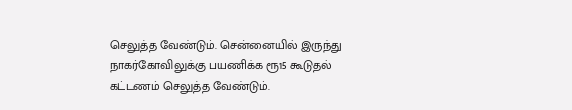செலுத்த வேண்டும். சென்னையில் இருந்து நாகர்கோவிலுக்கு பயணிக்க ரூ15 கூடுதல் கட்டணம் செலுத்த வேண்டும்.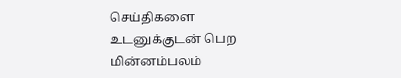செய்திகளை உடனுக்குடன் பெற மின்னம்பலம்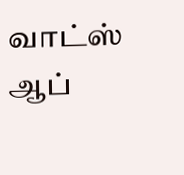வாட்ஸ் ஆப்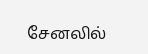சேனலில்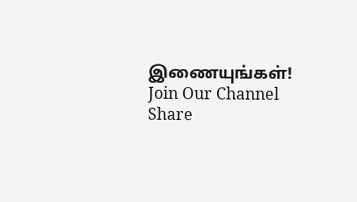இணையுங்கள்!
Join Our Channel
Share